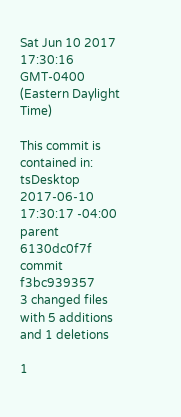Sat Jun 10 2017 17:30:16 GMT-0400 (Eastern Daylight Time)

This commit is contained in:
tsDesktop 2017-06-10 17:30:17 -04:00
parent 6130dc0f7f
commit f3bc939357
3 changed files with 5 additions and 1 deletions

1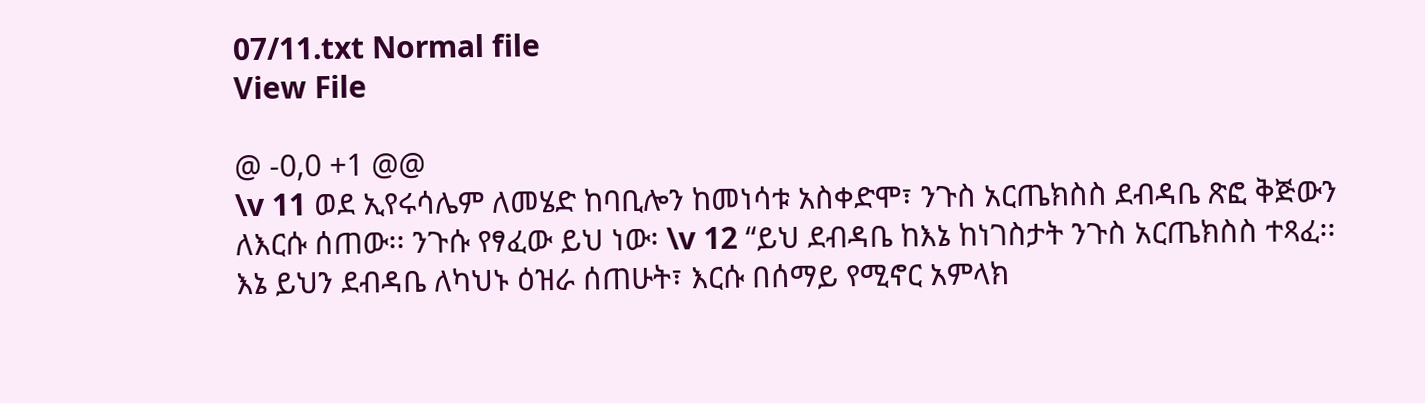07/11.txt Normal file
View File

@ -0,0 +1 @@
\v 11 ወደ ኢየሩሳሌም ለመሄድ ከባቢሎን ከመነሳቱ አስቀድሞ፣ ንጉስ አርጤክስስ ደብዳቤ ጽፎ ቅጅውን ለእርሱ ሰጠው፡፡ ንጉሱ የፃፈው ይህ ነው፡ \v 12 “ይህ ደብዳቤ ከእኔ ከነገስታት ንጉስ አርጤክስስ ተጻፈ፡፡ እኔ ይህን ደብዳቤ ለካህኑ ዕዝራ ሰጠሁት፣ እርሱ በሰማይ የሚኖር አምላክ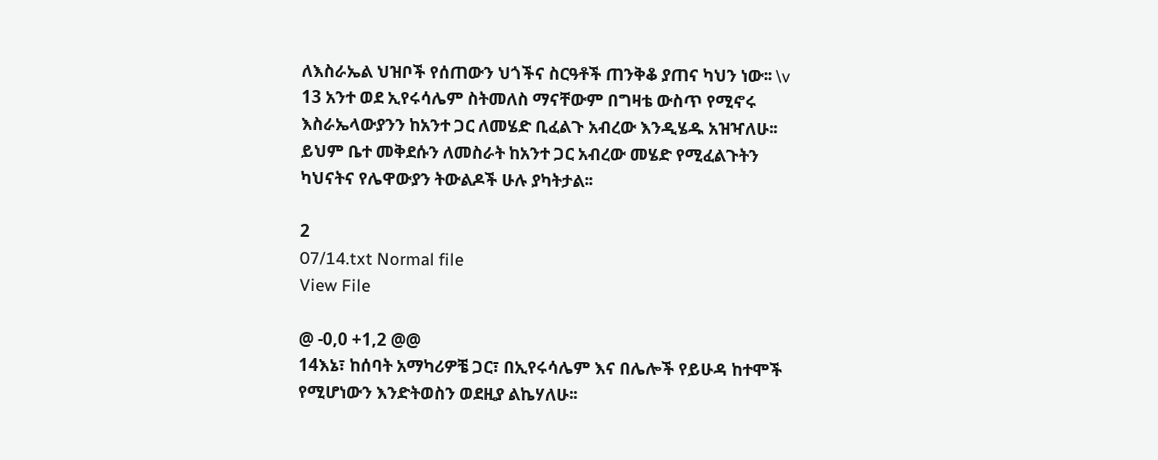ለእስራኤል ህዝቦች የሰጠውን ህጎችና ስርዓቶች ጠንቅቆ ያጠና ካህን ነው፡፡ \v 13 አንተ ወደ ኢየሩሳሌም ስትመለስ ማናቸውም በግዛቴ ውስጥ የሚኖሩ እስራኤላውያንን ከአንተ ጋር ለመሄድ ቢፈልጉ አብረው እንዲሄዱ አዝዣለሁ፡፡ ይህም ቤተ መቅደሱን ለመስራት ከአንተ ጋር አብረው መሄድ የሚፈልጉትን ካህናትና የሌዋውያን ትውልዶች ሁሉ ያካትታል፡፡

2
07/14.txt Normal file
View File

@ -0,0 +1,2 @@
14እኔ፣ ከሰባት አማካሪዎቼ ጋር፣ በኢየሩሳሌም እና በሌሎች የይሁዳ ከተሞች የሚሆነውን እንድትወስን ወደዚያ ልኬሃለሁ፡፡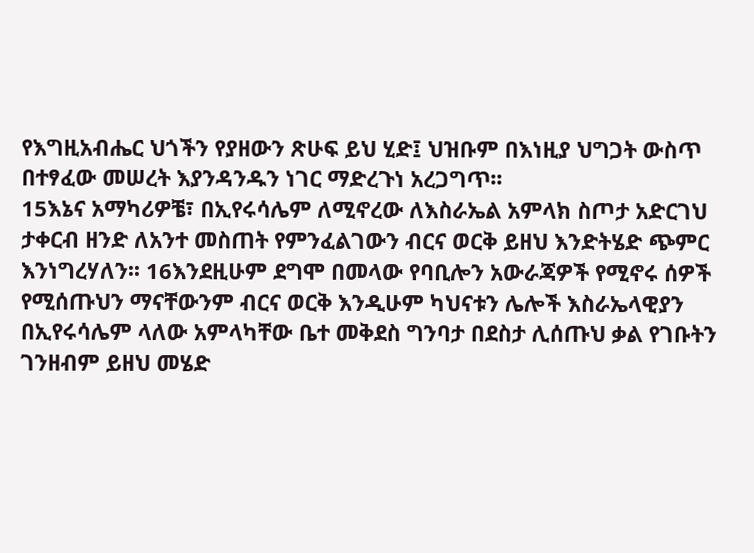የእግዚአብሔር ህጎችን የያዘውን ጽሁፍ ይህ ሂድ፤ ህዝቡም በእነዚያ ህግጋት ውስጥ በተፃፈው መሠረት እያንዳንዱን ነገር ማድረጉነ አረጋግጥ፡፡
15እኔና አማካሪዎቼ፣ በኢየሩሳሌም ለሚኖረው ለእስራኤል አምላክ ስጦታ አድርገህ ታቀርብ ዘንድ ለአንተ መስጠት የምንፈልገውን ብርና ወርቅ ይዘህ እንድትሄድ ጭምር እንነግረሃለን፡፡ 16እንደዚሁም ደግሞ በመላው የባቢሎን አውራጃዎች የሚኖሩ ሰዎች የሚሰጡህን ማናቸውንም ብርና ወርቅ እንዲሁም ካህናቱን ሌሎች እስራኤላዊያን በኢየሩሳሌም ላለው አምላካቸው ቤተ መቅደስ ግንባታ በደስታ ሊሰጡህ ቃል የገቡትን ገንዘብም ይዘህ መሄድ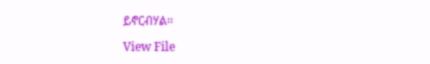ይኖርብሃል፡፡

View File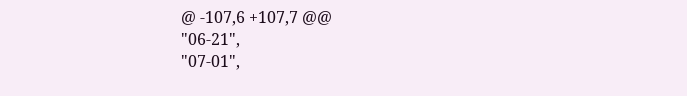@ -107,6 +107,7 @@
"06-21",
"07-01",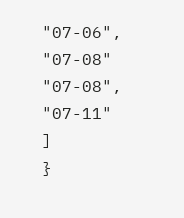"07-06",
"07-08"
"07-08",
"07-11"
]
}